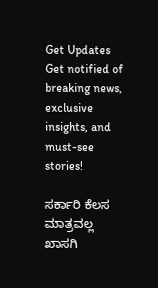Get Updates
Get notified of breaking news, exclusive insights, and must-see stories!

ಸರ್ಕಾರಿ ಕೆಲಸ ಮಾತ್ರವಲ್ಲ ಖಾಸಗಿ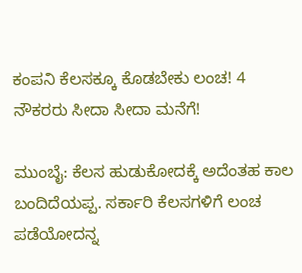ಕಂಪನಿ ಕೆಲಸಕ್ಕೂ ಕೊಡಬೇಕು ಲಂಚ! 4 ನೌಕರರು ಸೀದಾ ಸೀದಾ ಮನೆಗೆ!

ಮುಂಬೈ: ಕೆಲಸ ಹುಡುಕೋದಕ್ಕೆ ಅದೆಂತಹ ಕಾಲ ಬಂದಿದೆಯಪ್ಪ. ಸರ್ಕಾರಿ ಕೆಲಸಗಳಿಗೆ ಲಂಚ ಪಡೆಯೋದನ್ನ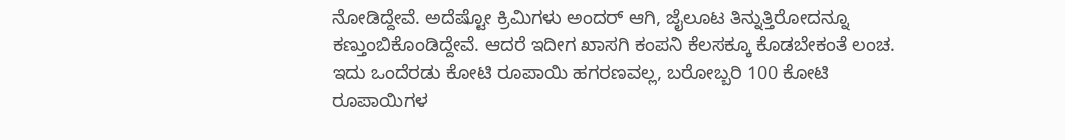ನೋಡಿದ್ದೇವೆ. ಅದೆಷ್ಟೋ ಕ್ರಿಮಿಗಳು ಅಂದರ್ ಆಗಿ, ಜೈಲೂಟ ತಿನ್ನುತ್ತಿರೋದನ್ನೂ ಕಣ್ತುಂಬಿಕೊಂಡಿದ್ದೇವೆ. ಆದರೆ ಇದೀಗ ಖಾಸಗಿ ಕಂಪನಿ ಕೆಲಸಕ್ಕೂ ಕೊಡಬೇಕಂತೆ ಲಂಚ. ಇದು ಒಂದೆರಡು ಕೋಟಿ ರೂಪಾಯಿ ಹಗರಣವಲ್ಲ, ಬರೋಬ್ಬರಿ 100 ಕೋಟಿ ರೂಪಾಯಿಗಳ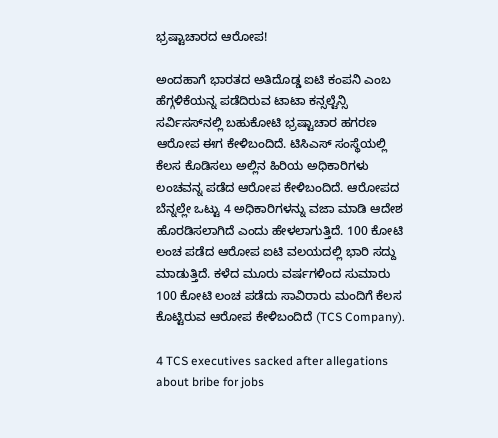ಭ್ರಷ್ಟಾಚಾರದ ಆರೋಪ!

ಅಂದಹಾಗೆ ಭಾರತದ ಅತಿದೊಡ್ಡ ಐಟಿ ಕಂಪನಿ ಎಂಬ ಹೆಗ್ಗಳಿಕೆಯನ್ನ ಪಡೆದಿರುವ ಟಾಟಾ ಕನ್ಸಲ್ಟೆನ್ಸಿ ಸರ್ವಿಸಸ್‌ನಲ್ಲಿ ಬಹುಕೋಟಿ ಭ್ರಷ್ಟಾಚಾರ ಹಗರಣ ಆರೋಪ ಈಗ ಕೇಳಿಬಂದಿದೆ. ಟಿಸಿಎಸ್ ಸಂಸ್ಥೆಯಲ್ಲಿ ಕೆಲಸ ಕೊಡಿಸಲು ಅಲ್ಲಿನ ಹಿರಿಯ ಅಧಿಕಾರಿಗಳು ಲಂಚವನ್ನ ಪಡೆದ ಆರೋಪ ಕೇಳಿಬಂದಿದೆ. ಆರೋಪದ ಬೆನ್ನಲ್ಲೇ ಒಟ್ಟು 4 ಅಧಿಕಾರಿಗಳನ್ನು ವಜಾ ಮಾಡಿ ಆದೇಶ ಹೊರಡಿಸಲಾಗಿದೆ ಎಂದು ಹೇಳಲಾಗುತ್ತಿದೆ. 100 ಕೋಟಿ ಲಂಚ ಪಡೆದ ಆರೋಪ ಐಟಿ ವಲಯದಲ್ಲಿ ಭಾರಿ ಸದ್ದು ಮಾಡುತ್ತಿದೆ. ಕಳೆದ ಮೂರು ವರ್ಷಗಳಿಂದ ಸುಮಾರು 100 ಕೋಟಿ ಲಂಚ ಪಡೆದು ಸಾವಿರಾರು ಮಂದಿಗೆ ಕೆಲಸ ಕೊಟ್ಟಿರುವ ಆರೋಪ ಕೇಳಿಬಂದಿದೆ (TCS Company).

4 TCS executives sacked after allegations about bribe for jobs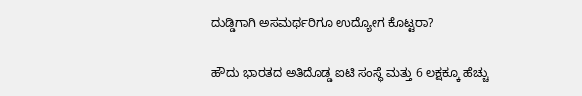ದುಡ್ಡಿಗಾಗಿ ಅಸಮರ್ಥರಿಗೂ ಉದ್ಯೋಗ ಕೊಟ್ಟರಾ?

ಹೌದು ಭಾರತದ ಅತಿದೊಡ್ಡ ಐಟಿ ಸಂಸ್ಥೆ ಮತ್ತು 6 ಲಕ್ಷಕ್ಕೂ ಹೆಚ್ಚು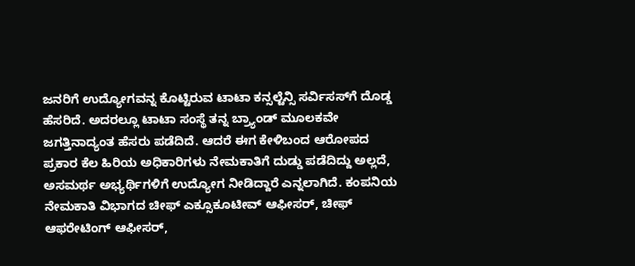ಜನರಿಗೆ ಉದ್ಯೋಗವನ್ನ ಕೊಟ್ಟಿರುವ ಟಾಟಾ ಕನ್ಸಲ್ಟೆನ್ಸಿ ಸರ್ವಿಸಸ್‌ಗೆ ದೊಡ್ಡ ಹೆಸರಿದೆ. ಅದರಲ್ಲೂ ಟಾಟಾ ಸಂಸ್ಥೆ ತನ್ನ ಬ್ರ್ಯಾಂಡ್ ಮೂಲಕವೇ ಜಗತ್ತಿನಾದ್ಯಂತ ಹೆಸರು ಪಡೆದಿದೆ. ಆದರೆ ಈಗ ಕೇಳಿಬಂದ ಆರೋಪದ ಪ್ರಕಾರ ಕೆಲ ಹಿರಿಯ ಅಧಿಕಾರಿಗಳು ನೇಮಕಾತಿಗೆ ದುಡ್ಡು ಪಡೆದಿದ್ದು ಅಲ್ಲದೆ, ಅಸಮರ್ಥ ಅಭ್ಯರ್ಥಿಗಳಿಗೆ ಉದ್ಯೋಗ ನೀಡಿದ್ದಾರೆ ಎನ್ನಲಾಗಿದೆ. ಕಂಪನಿಯ ನೇಮಕಾತಿ ವಿಭಾಗದ ಚೀಫ್ ಎಕ್ಸೂಕೂಟೀವ್ ಆಫೀಸರ್, ಚೀಫ್ ಆಫರೇಟಿಂಗ್ ಆಫೀಸರ್,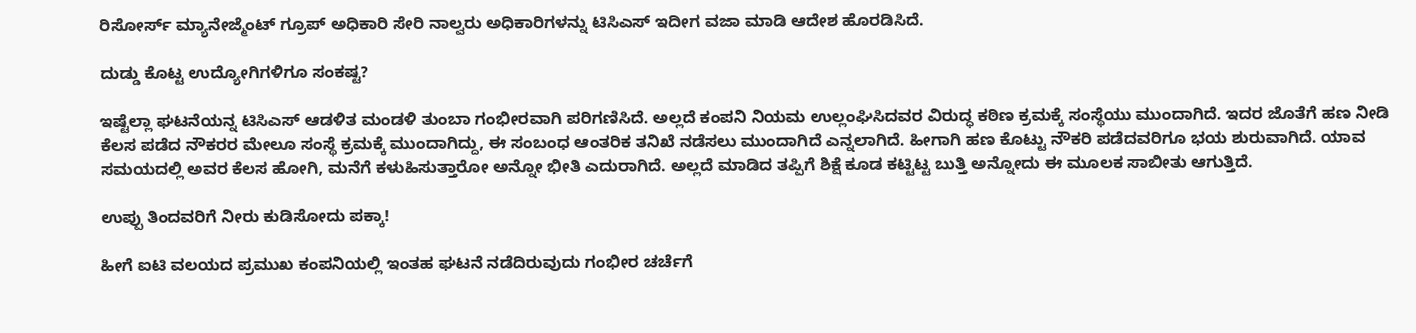ರಿಸೋರ್ಸ್ ಮ್ಯಾನೇಜ್ಮೆಂಟ್ ಗ್ರೂಪ್ ಅಧಿಕಾರಿ ಸೇರಿ ನಾಲ್ವರು ಅಧಿಕಾರಿಗಳನ್ನು ಟಿಸಿಎಸ್ ಇದೀಗ ವಜಾ ಮಾಡಿ ಆದೇಶ ಹೊರಡಿಸಿದೆ.

ದುಡ್ಡು ಕೊಟ್ಟ ಉದ್ಯೋಗಿಗಳಿಗೂ ಸಂಕಷ್ಟ?

ಇಷ್ಟೆಲ್ಲಾ ಘಟನೆಯನ್ನ ಟಿಸಿಎಸ್ ಆಡಳಿತ ಮಂಡಳಿ ತುಂಬಾ ಗಂಭೀರವಾಗಿ ಪರಿಗಣಿಸಿದೆ. ಅಲ್ಲದೆ ಕಂಪನಿ ನಿಯಮ ಉಲ್ಲಂಘಿಸಿದವರ ವಿರುದ್ಧ ಕಠಿಣ ಕ್ರಮಕ್ಕೆ ಸಂಸ್ಥೆಯು ಮುಂದಾಗಿದೆ. ಇದರ ಜೊತೆಗೆ ಹಣ ನೀಡಿ ಕೆಲಸ ಪಡೆದ ನೌಕರರ ಮೇಲೂ ಸಂಸ್ಥೆ ಕ್ರಮಕ್ಕೆ ಮುಂದಾಗಿದ್ದು, ಈ ಸಂಬಂಧ ಆಂತರಿಕ ತನಿಖೆ ನಡೆಸಲು ಮುಂದಾಗಿದೆ ಎನ್ನಲಾಗಿದೆ. ಹೀಗಾಗಿ ಹಣ ಕೊಟ್ಟು ನೌಕರಿ ಪಡೆದವರಿಗೂ ಭಯ ಶುರುವಾಗಿದೆ. ಯಾವ ಸಮಯದಲ್ಲಿ ಅವರ ಕೆಲಸ ಹೋಗಿ, ಮನೆಗೆ ಕಳುಹಿಸುತ್ತಾರೋ ಅನ್ನೋ ಭೀತಿ ಎದುರಾಗಿದೆ. ಅಲ್ಲದೆ ಮಾಡಿದ ತಪ್ಪಿಗೆ ಶಿಕ್ಷೆ ಕೂಡ ಕಟ್ಟಿಟ್ಟ ಬುತ್ತಿ ಅನ್ನೋದು ಈ ಮೂಲಕ ಸಾಬೀತು ಆಗುತ್ತಿದೆ.

ಉಪ್ಪು ತಿಂದವರಿಗೆ ನೀರು ಕುಡಿಸೋದು ಪಕ್ಕಾ!

ಹೀಗೆ ಐಟಿ ವಲಯದ ಪ್ರಮುಖ ಕಂಪನಿಯಲ್ಲಿ ಇಂತಹ ಘಟನೆ ನಡೆದಿರುವುದು ಗಂಭೀರ ಚರ್ಚೆಗೆ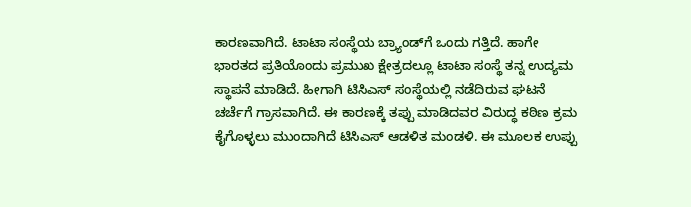ಕಾರಣವಾಗಿದೆ. ಟಾಟಾ ಸಂಸ್ಥೆಯ ಬ್ರ್ಯಾಂಡ್‌ಗೆ ಒಂದು ಗತ್ತಿದೆ. ಹಾಗೇ ಭಾರತದ ಪ್ರತಿಯೊಂದು ಪ್ರಮುಖ ಕ್ಷೇತ್ರದಲ್ಲೂ ಟಾಟಾ ಸಂಸ್ಥೆ ತನ್ನ ಉದ್ಯಮ ಸ್ಥಾಪನೆ ಮಾಡಿದೆ. ಹೀಗಾಗಿ ಟಿಸಿಎಸ್ ಸಂಸ್ಥೆಯಲ್ಲಿ ನಡೆದಿರುವ ಘಟನೆ ಚರ್ಚೆಗೆ ಗ್ರಾಸವಾಗಿದೆ. ಈ ಕಾರಣಕ್ಕೆ ತಪ್ಪು ಮಾಡಿದವರ ವಿರುದ್ಧ ಕಠಿಣ ಕ್ರಮ ಕೈಗೊಳ್ಳಲು ಮುಂದಾಗಿದೆ ಟಿಸಿಎಸ್ ಆಡಳಿತ ಮಂಡಳಿ. ಈ ಮೂಲಕ ಉಪ್ಪು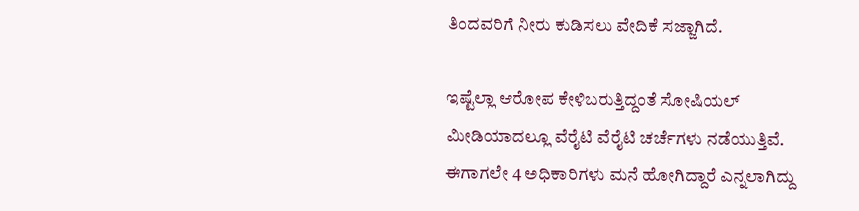ತಿಂದವರಿಗೆ ನೀರು ಕುಡಿಸಲು ವೇದಿಕೆ ಸಜ್ಜಾಗಿದೆ.

ಇಷ್ಟೆಲ್ಲಾ ಆರೋಪ ಕೇಳಿಬರುತ್ತಿದ್ದಂತೆ ಸೋಷಿಯಲ್ ಮೀಡಿಯಾದಲ್ಲೂ ವೆರೈಟಿ ವೆರೈಟಿ ಚರ್ಚೆಗಳು ನಡೆಯುತ್ತಿವೆ. ಈಗಾಗಲೇ 4 ಅಧಿಕಾರಿಗಳು ಮನೆ ಹೋಗಿದ್ದಾರೆ ಎನ್ನಲಾಗಿದ್ದು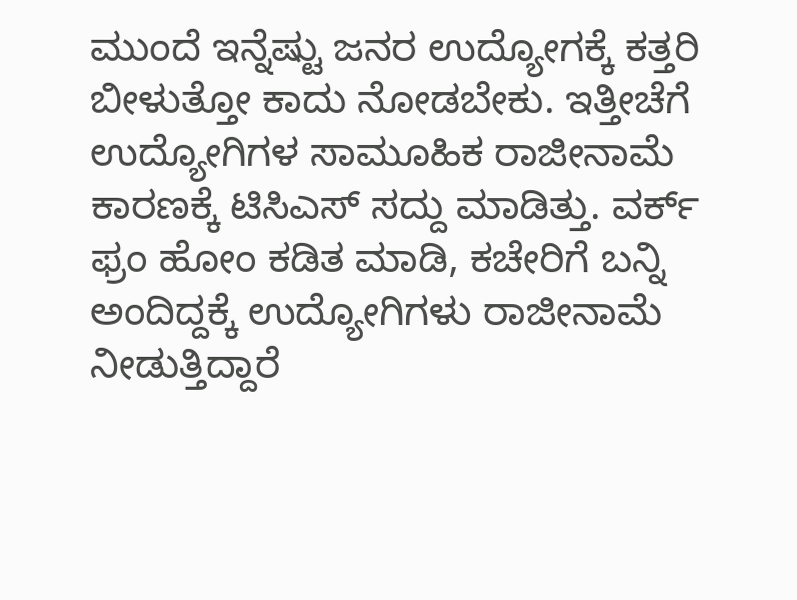ಮುಂದೆ ಇನ್ನೆಷ್ಟು ಜನರ ಉದ್ಯೋಗಕ್ಕೆ ಕತ್ತರಿ ಬೀಳುತ್ತೋ ಕಾದು ನೋಡಬೇಕು. ಇತ್ತೀಚೆಗೆ ಉದ್ಯೋಗಿಗಳ ಸಾಮೂಹಿಕ ರಾಜೀನಾಮೆ ಕಾರಣಕ್ಕೆ ಟಿಸಿಎಸ್ ಸದ್ದು ಮಾಡಿತ್ತು. ವರ್ಕ್ ಫ್ರಂ ಹೋಂ ಕಡಿತ ಮಾಡಿ, ಕಚೇರಿಗೆ ಬನ್ನಿ ಅಂದಿದ್ದಕ್ಕೆ ಉದ್ಯೋಗಿಗಳು ರಾಜೀನಾಮೆ ನೀಡುತ್ತಿದ್ದಾರೆ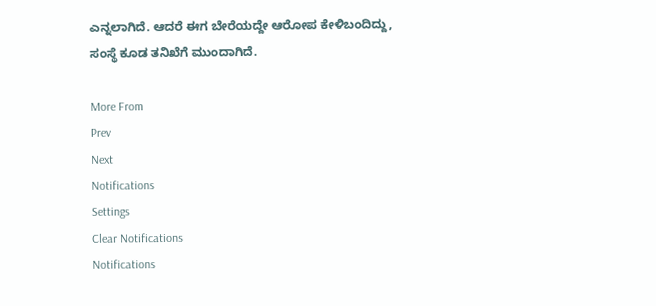ಎನ್ನಲಾಗಿದೆ. ಆದರೆ ಈಗ ಬೇರೆಯದ್ದೇ ಆರೋಪ ಕೇಳಿಬಂದಿದ್ದು, ಸಂಸ್ಥೆ ಕೂಡ ತನಿಖೆಗೆ ಮುಂದಾಗಿದೆ.

More From
Prev
Next
Notifications
Settings
Clear Notifications
Notifications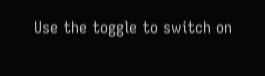Use the toggle to switch on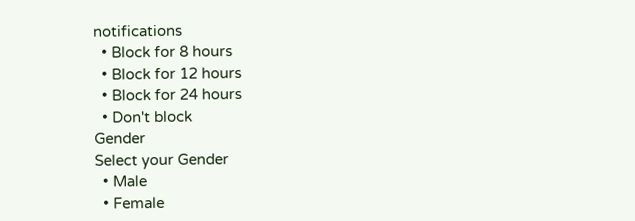notifications
  • Block for 8 hours
  • Block for 12 hours
  • Block for 24 hours
  • Don't block
Gender
Select your Gender
  • Male
  • Female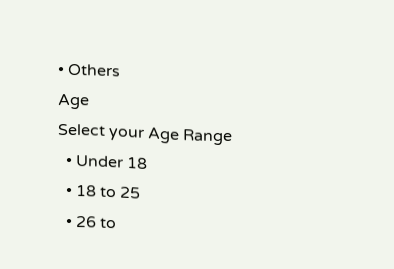• Others
Age
Select your Age Range
  • Under 18
  • 18 to 25
  • 26 to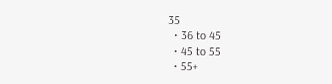35
  • 36 to 45
  • 45 to 55
  • 55+